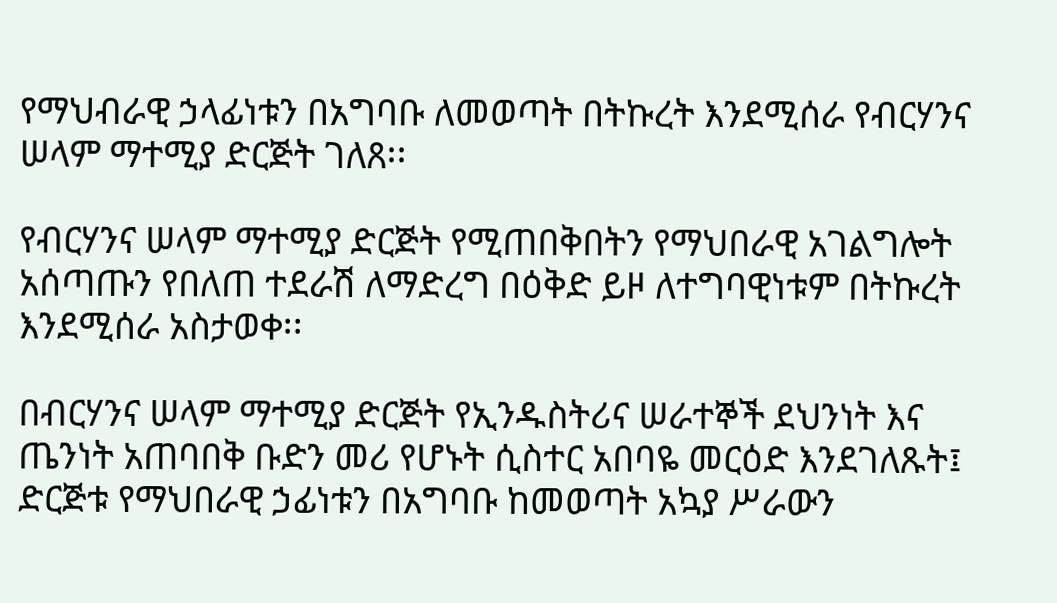የማህብራዊ ኃላፊነቱን በአግባቡ ለመወጣት በትኩረት እንደሚሰራ የብርሃንና ሠላም ማተሚያ ድርጅት ገለጸ፡፡

የብርሃንና ሠላም ማተሚያ ድርጅት የሚጠበቅበትን የማህበራዊ አገልግሎት አሰጣጡን የበለጠ ተደራሽ ለማድረግ በዕቅድ ይዞ ለተግባዊነቱም በትኩረት እንደሚሰራ አስታወቀ፡፡

በብርሃንና ሠላም ማተሚያ ድርጅት የኢንዱስትሪና ሠራተኞች ደህንነት እና ጤንነት አጠባበቅ ቡድን መሪ የሆኑት ሲስተር አበባዬ መርዕድ እንደገለጹት፤ ድርጅቱ የማህበራዊ ኃፊነቱን በአግባቡ ከመወጣት አኳያ ሥራውን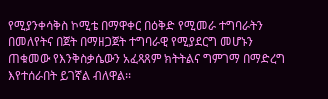የሚያንቀሳቅስ ኮሚቴ በማዋቀር በዕቅድ የሚመራ ተግባራትን በመለየትና በጀት በማዘጋጀት ተግባራዊ የሚያደርግ መሆኑን ጠቁመው የእንቅስቃሴውን አፈጻጸም ክትትልና ግምገማ በማድረግ እየተሰራበት ይገኛል ብለዋል፡፡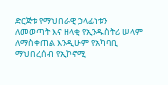ድርጅቱ የማህበራዊ ኃላፊነቱን ለመወጣት እና ዘላቂ የኢንዱስትሪ ሠላም  ለማስቀጠል እንዲሁም የአካባቢ ማህበረሰብ የኢኮኖሚ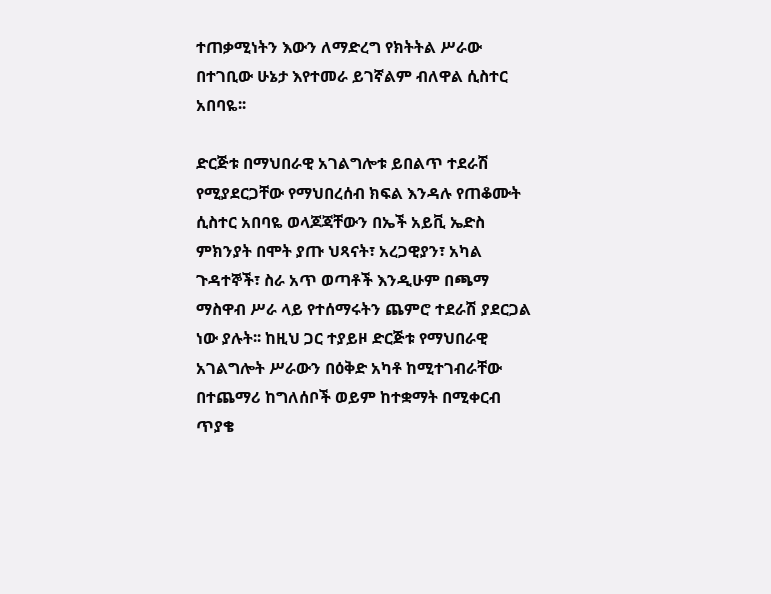ተጠቃሚነትን እውን ለማድረግ የክትትል ሥራው በተገቢው ሁኔታ እየተመራ ይገኛልም ብለዋል ሲስተር አበባዬ፡፡

ድርጅቱ በማህበራዊ አገልግሎቱ ይበልጥ ተደራሽ የሚያደርጋቸው የማህበረሰብ ክፍል እንዳሉ የጠቆሙት ሲስተር አበባዬ ወላጆጃቸውን በኤች አይቪ ኤድስ ምክንያት በሞት ያጡ ህጻናት፣ አረጋዊያን፣ አካል ጉዳተኞች፣ ስራ አጥ ወጣቶች እንዲሁም በጫማ ማስዋብ ሥራ ላይ የተሰማሩትን ጨምሮ ተደራሽ ያደርጋል ነው ያሉት፡፡ ከዚህ ጋር ተያይዞ ድርጅቱ የማህበራዊ አገልግሎት ሥራውን በዕቅድ አካቶ ከሚተገብራቸው በተጨማሪ ከግለሰቦች ወይም ከተቋማት በሚቀርብ ጥያቄ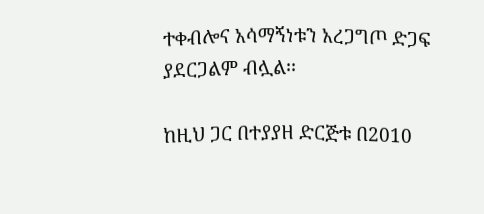ተቀብሎና አሳማኝነቱን አረጋግጦ ድጋፍ ያደርጋልም ብሏል፡፡

ከዚህ ጋር በተያያዘ ድርጅቱ በ2010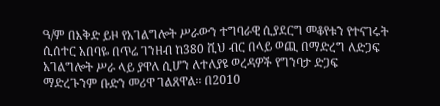ዓ/ም በእቅድ ይዞ የአገልግሎት ሥራውን ተግባራዊ ሲያደርግ መቆየቱን የተናገሩት ሲሰተር አበባዬ በጥሬ ገንዘብ ከ380 ሺህ ብር በላይ ወጪ በማድረግ ለድጋፍ አገልግሎት ሥራ ላይ ያዋለ ሲሆን ለተለያዩ ወረዳዎች የግንባታ ድጋፍ ማድረጉንም ቡድን መሪዋ ገልጸዋል፡፡ በ2010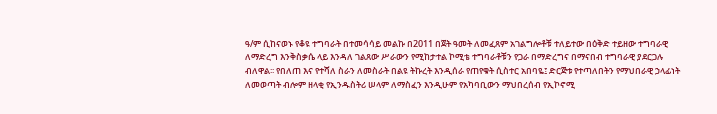ዓ/ም ሲከናወኑ የቆዩ ተግባራት በተመሳሳይ መልኩ በ2011 በጀት ዓመት ለመፈጸም አገልግሎቶቹ ተለይተው በዕቅድ ተይዘው ተግባራዊ ለማድረግ እንቅስቃሴ ላይ እንዳለ ገልጸው ሥራውን የሚከታተል ኮሚቴ ተግባራቶቹን የጋራ በማድረግና በማናበብ ተግባራዊ ያደርጋሉ ብለዋል፡፡ የበለጠ እና የተሻለ ስራን ለመስራት በልዩ ትኩረት እንዲሰራ የጠየቁት ሲስተር አበባዬ፤ ድርጅቱ የተጣለበትን የማህበራዊ ኃላፊነት ለመወጣት ብሎም ዘላቂ የኢንዱስትሪ ሠላም ለማስፈን እንዲሁም የአካባቢውን ማህበረሰብ የኢኮኖሚ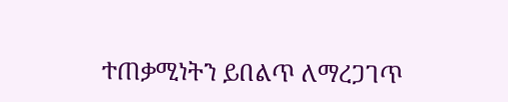ተጠቃሚነትን ይበልጥ ለማረጋገጥ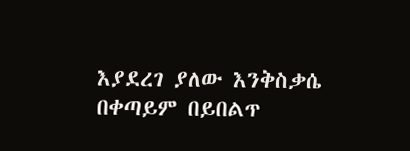እያደረገ ያለው እንቅስቃሴ በቀጣይም በይበልጥ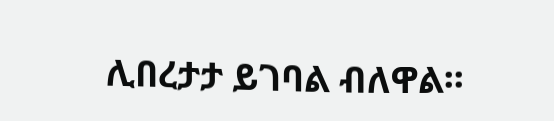ሊበረታታ ይገባል ብለዋል፡፡